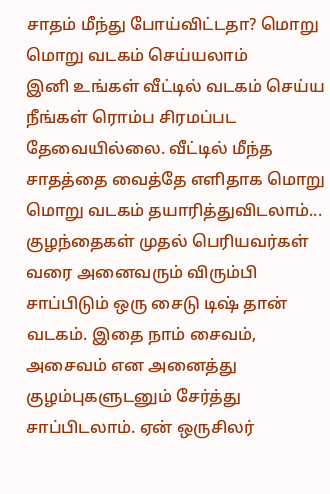சாதம் மீந்து போய்விட்டதா? மொறு மொறு வடகம் செய்யலாம்
இனி உங்கள் வீட்டில் வடகம் செய்ய நீங்கள் ரொம்ப சிரமப்பட தேவையில்லை. வீட்டில் மீந்த சாதத்தை வைத்தே எளிதாக மொறு மொறு வடகம் தயாரித்துவிடலாம்...
குழந்தைகள் முதல் பெரியவர்கள் வரை அனைவரும் விரும்பி சாப்பிடும் ஒரு சைடு டிஷ் தான் வடகம். இதை நாம் சைவம், அசைவம் என அனைத்து குழம்புகளுடனும் சேர்த்து சாப்பிடலாம். ஏன் ஒருசிலர்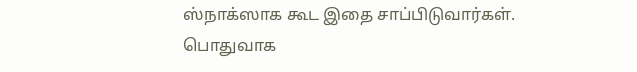ஸ்நாக்ஸாக கூட இதை சாப்பிடுவார்கள்.
பொதுவாக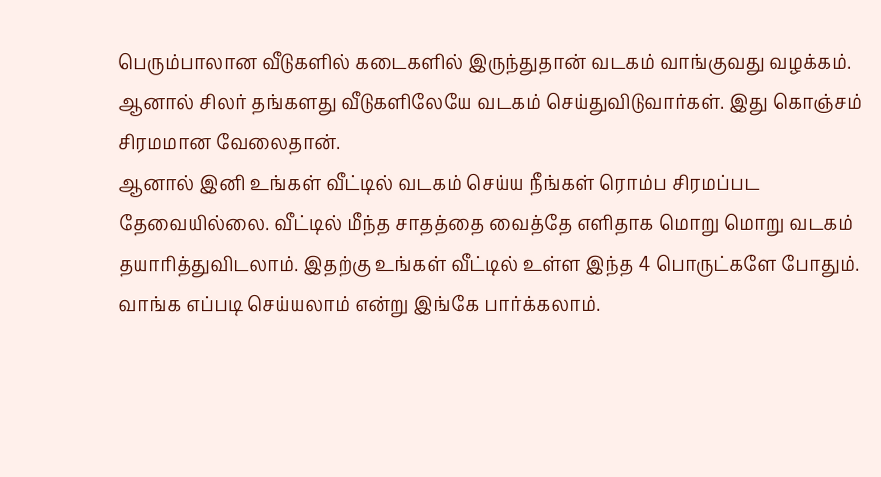பெரும்பாலான வீடுகளில் கடைகளில் இருந்துதான் வடகம் வாங்குவது வழக்கம். ஆனால் சிலர் தங்களது வீடுகளிலேயே வடகம் செய்துவிடுவார்கள். இது கொஞ்சம் சிரமமான வேலைதான்.
ஆனால் இனி உங்கள் வீட்டில் வடகம் செய்ய நீங்கள் ரொம்ப சிரமப்பட தேவையில்லை. வீட்டில் மீந்த சாதத்தை வைத்தே எளிதாக மொறு மொறு வடகம் தயாரித்துவிடலாம். இதற்கு உங்கள் வீட்டில் உள்ள இந்த 4 பொருட்களே போதும். வாங்க எப்படி செய்யலாம் என்று இங்கே பார்க்கலாம்.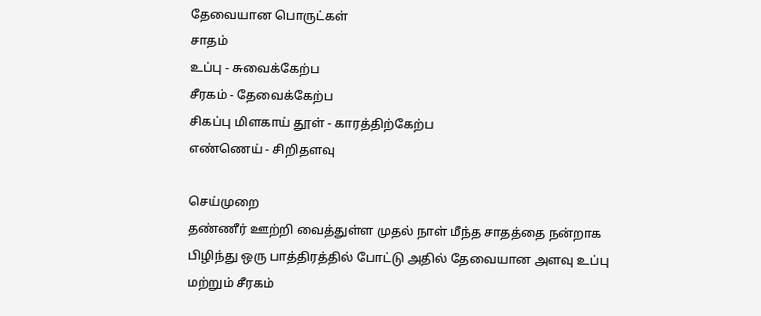தேவையான பொருட்கள்
சாதம்
உப்பு - சுவைக்கேற்ப
சீரகம் - தேவைக்கேற்ப
சிகப்பு மிளகாய் தூள் - காரத்திற்கேற்ப
எண்ணெய் - சிறிதளவு

செய்முறை
தண்ணீர் ஊற்றி வைத்துள்ள முதல் நாள் மீந்த சாதத்தை நன்றாக பிழிந்து ஒரு பாத்திரத்தில் போட்டு அதில் தேவையான அளவு உப்பு மற்றும் சீரகம்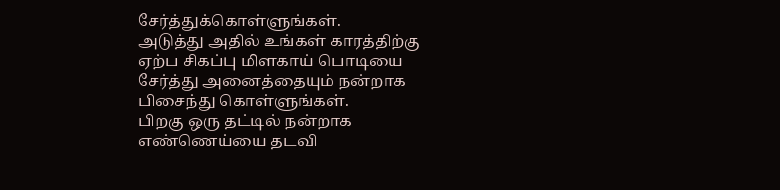சேர்த்துக்கொள்ளுங்கள்.
அடுத்து அதில் உங்கள் காரத்திற்கு ஏற்ப சிகப்பு மிளகாய் பொடியை சேர்த்து அனைத்தையும் நன்றாக பிசைந்து கொள்ளுங்கள்.
பிறகு ஒரு தட்டில் நன்றாக எண்ணெய்யை தடவி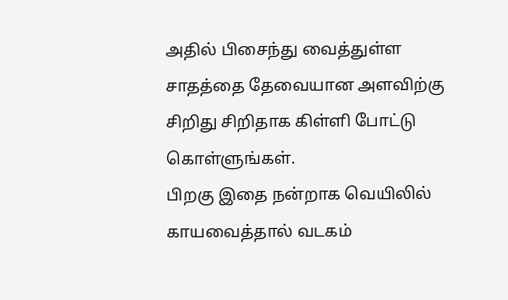அதில் பிசைந்து வைத்துள்ள சாதத்தை தேவையான அளவிற்கு சிறிது சிறிதாக கிள்ளி போட்டு கொள்ளுங்கள்.
பிறகு இதை நன்றாக வெயிலில் காயவைத்தால் வடகம்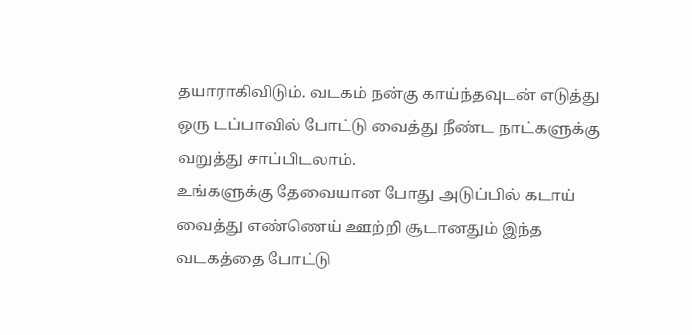தயாராகிவிடும். வடகம் நன்கு காய்ந்தவுடன் எடுத்து ஒரு டப்பாவில் போட்டு வைத்து நீண்ட நாட்களுக்கு வறுத்து சாப்பிடலாம்.
உங்களுக்கு தேவையான போது அடுப்பில் கடாய் வைத்து எண்ணெய் ஊற்றி சூடானதும் இந்த வடகத்தை போட்டு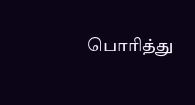பொரித்து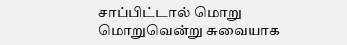சாப்பிட்டால் மொறு மொறுவென்று சுவையாக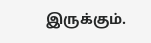இருக்கும்.